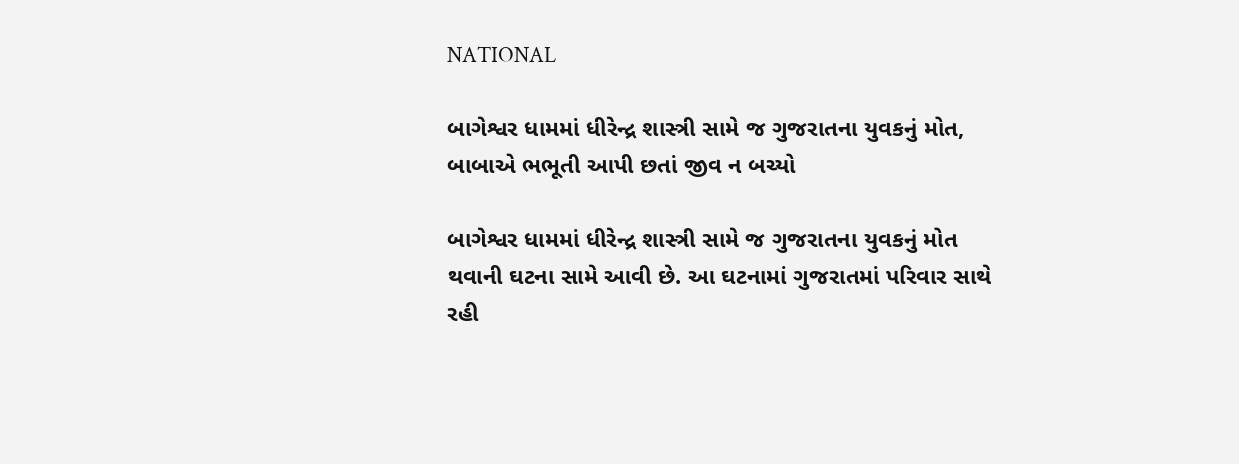NATIONAL

બાગેશ્વર ધામમાં ધીરેન્દ્ર શાસ્ત્રી સામે જ ગુજરાતના યુવકનું મોત, બાબાએ ભભૂતી આપી છતાં જીવ ન બચ્યો

બાગેશ્વર ધામમાં ધીરેન્દ્ર શાસ્ત્રી સામે જ ગુજરાતના યુવકનું મોત થવાની ઘટના સામે આવી છે. આ ઘટનામાં ગુજરાતમાં પરિવાર સાથે રહી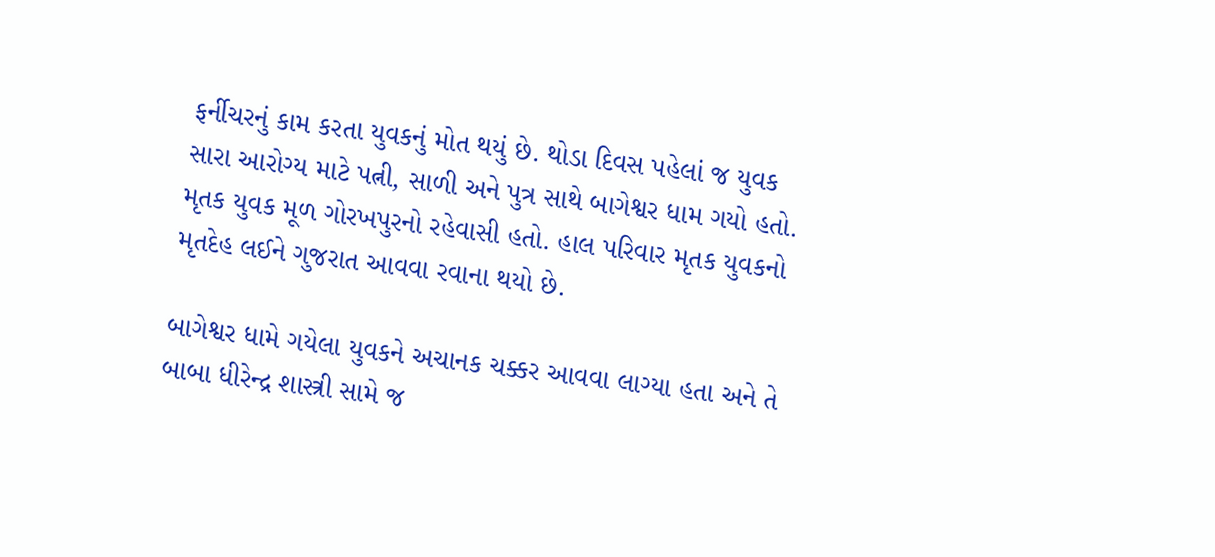ફર્નીચરનું કામ કરતા યુવકનું મોત થયું છે. થોડા દિવસ પહેલાં જ યુવક સારા આરોગ્ય માટે પત્ની, સાળી અને પુત્ર સાથે બાગેશ્વર ધામ ગયો હતો. મૃતક યુવક મૂળ ગોરખપુરનો રહેવાસી હતો. હાલ પરિવાર મૃતક યુવકનો મૃતદેહ લઈને ગુજરાત આવવા રવાના થયો છે.

બાગેશ્વર ધામે ગયેલા યુવકને અચાનક ચક્કર આવવા લાગ્યા હતા અને તે બાબા ધીરેન્દ્ર શાસ્ત્રી સામે જ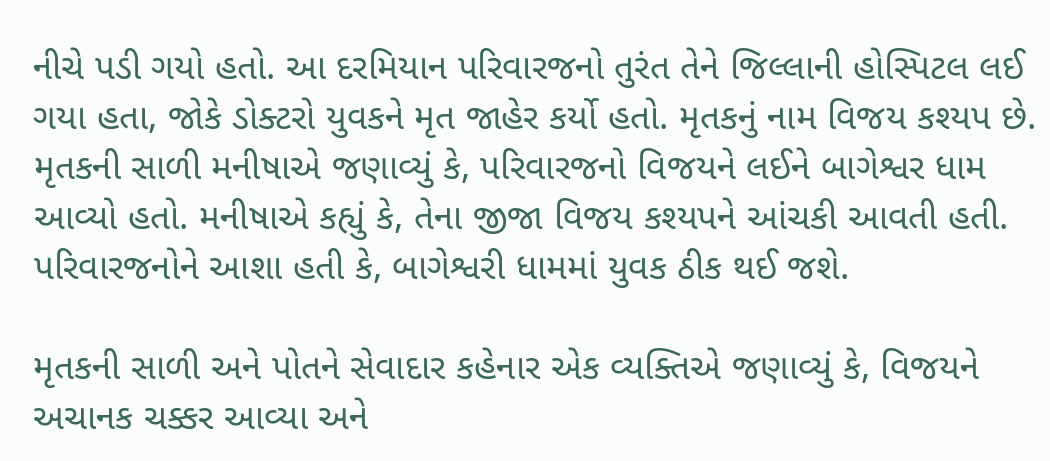નીચે પડી ગયો હતો. આ દરમિયાન પરિવારજનો તુરંત તેને જિલ્લાની હોસ્પિટલ લઈ ગયા હતા, જોકે ડોક્ટરો યુવકને મૃત જાહેર કર્યો હતો. મૃતકનું નામ વિજય કશ્યપ છે. મૃતકની સાળી મનીષાએ જણાવ્યું કે, પરિવારજનો વિજયને લઈને બાગેશ્વર ધામ આવ્યો હતો. મનીષાએ કહ્યું કે, તેના જીજા વિજય કશ્યપને આંચકી આવતી હતી. પરિવારજનોને આશા હતી કે, બાગેશ્વરી ધામમાં યુવક ઠીક થઈ જશે.

મૃતકની સાળી અને પોતને સેવાદાર કહેનાર એક વ્યક્તિએ જણાવ્યું કે, વિજયને અચાનક ચક્કર આવ્યા અને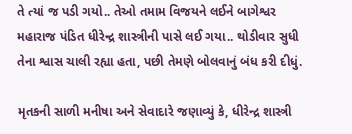તે ત્યાં જ પડી ગયો.. તેઓ તમામ વિજયને લઈને બાગેશ્વર મહારાજ પંડિત ધીરેન્દ્ર શાસ્ત્રીની પાસે લઈ ગયા.. થોડીવાર સુધી તેના શ્વાસ ચાલી રહ્યા હતા, પછી તેમણે બોલવાનું બંધ કરી દીધું.

મૃતકની સાળી મનીષા અને સેવાદારે જણાવ્યું કે, ધીરેન્દ્ર શાસ્ત્રી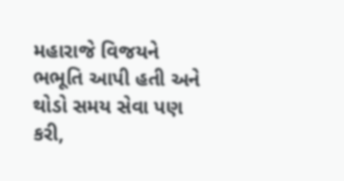મહારાજે વિજયને ભભૂતિ આપી હતી અને થોડો સમય સેવા પણ કરી,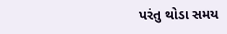પરંતુ થોડા સમય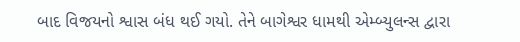બાદ વિજયનો શ્વાસ બંધ થઈ ગયો. તેને બાગેશ્વર ધામથી એમ્બ્યુલન્સ દ્વારા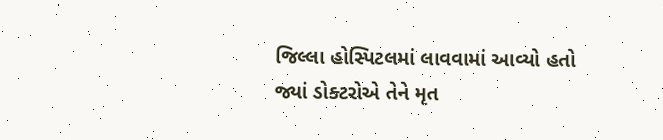જિલ્લા હોસ્પિટલમાં લાવવામાં આવ્યો હતો જ્યાં ડોક્ટરોએ તેને મૃત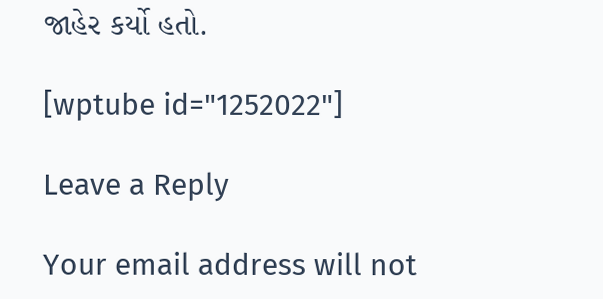જાહેર કર્યો હતો.

[wptube id="1252022"]

Leave a Reply

Your email address will not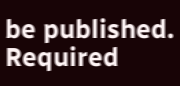be published. Required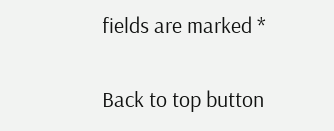fields are marked *

Back to top button